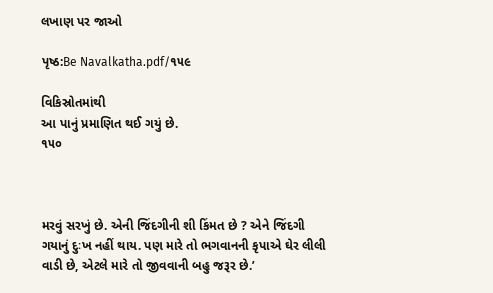લખાણ પર જાઓ

પૃષ્ઠ:Be Navalkatha.pdf/૧૫૯

વિકિસ્રોતમાંથી
આ પાનું પ્રમાણિત થઈ ગયું છે.
૧૫૦



મરવું સરખું છે. એની જિંદગીની શી કિંમત છે ? એને જિંદગી ગયાનું દુઃખ નહીં થાય. પણ મારે તો ભગવાનની કૃપાએ ઘેર લીલી વાડી છે, એટલે મારે તો જીવવાની બહુ જરૂર છે.’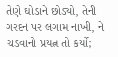તેણે ઘોડાને છોડ્યો, તેની ગરદન પર લગામ નાખી, ને ચડવાનો પ્રયત્ન તો કર્યો;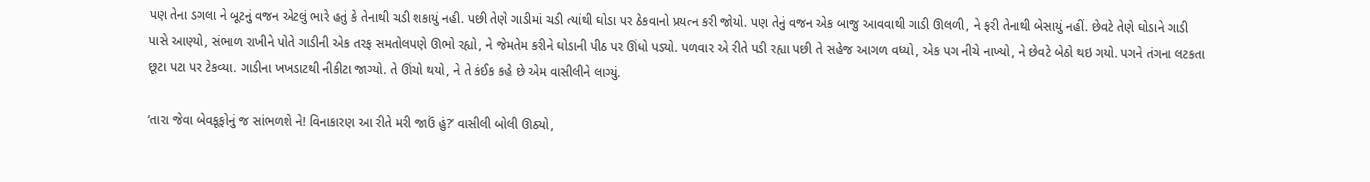પણ તેના ડગલા ને બૂટનું વજન એટલું ભારે હતું કે તેનાથી ચડી શકાયું નહી. પછી તેણે ગાડીમાં ચડી ત્યાંથી ઘોડા પર ઠેકવાનો પ્રયત્ન કરી જોયો. પણ તેનું વજન એક બાજુ આવવાથી ગાડી ઊલળી, ને ફરી તેનાથી બેસાયું નહીં. છેવટે તેણે ઘોડાને ગાડી પાસે આણ્યો, સંભાળ રાખીને પોતે ગાડીની એક તરફ સમતોલપણે ઊભો રહ્યો, ને જેમતેમ કરીને ઘોડાની પીઠ પર ઊંધો પડ્યો. પળવાર એ રીતે પડી રહ્યા પછી તે સહેજ આગળ વધ્યો, એક પગ નીચે નાખ્યો, ને છેવટે બેઠો થઇ ગયો. પગને તંગના લટકતા છૂટા પટા પર ટેકવ્યા. ગાડીના ખખડાટથી નીકીટા જાગ્યો. તે ઊંચો થયો, ને તે કંઈક કહે છે એમ વાસીલીને લાગ્યું.

‘તારા જેવા બેવકૂફોનું જ સાંભળશે ને! વિનાકારણ આ રીતે મરી જાઉં હું?’ વાસીલી બોલી ઊઠ્યો,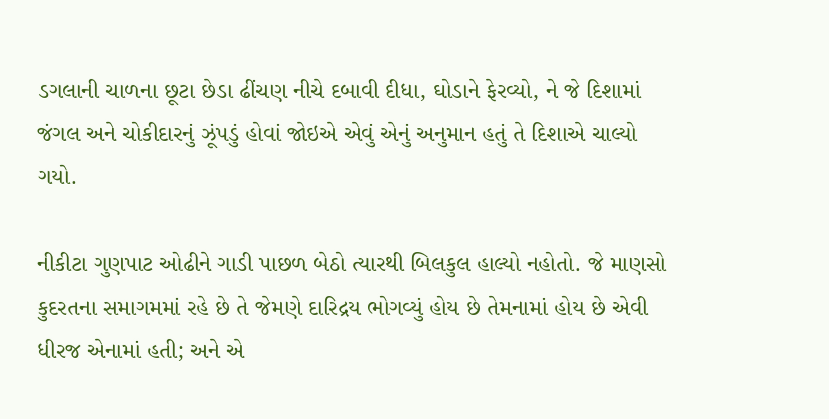ડગલાની ચાળના છૂટા છેડા ઢીંચણ નીચે દબાવી દીધા, ઘોડાને ફેરવ્યો, ને જે દિશામાં જંગલ અને ચોકીદારનું ઝૂંપડું હોવાં જોઇએ એવું એનું અનુમાન હતું તે દિશાએ ચાલ્યો ગયો.

નીકીટા ગુણપાટ ઓઢીને ગાડી પાછળ બેઠો ત્યારથી બિલકુલ હાલ્યો નહોતો. જે માણસો કુદરતના સમાગમમાં રહે છે તે જેમણે દારિદ્રય ભોગવ્યું હોય છે તેમનામાં હોય છે એવી ધીરજ એનામાં હતી; અને એ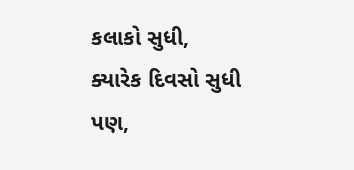કલાકો સુધી, ક્યારેક દિવસો સુધી પણ,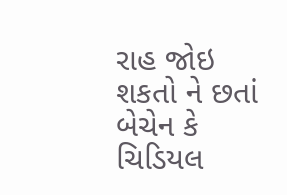રાહ જોઇ શકતો ને છતાં બેચેન કે ચિડિયલ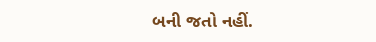બની જતો નહીં.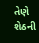તેણે શેઠની